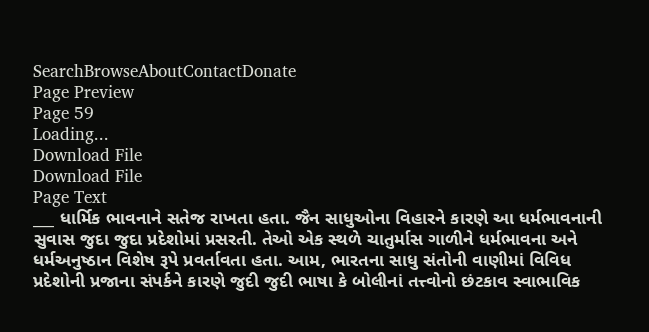SearchBrowseAboutContactDonate
Page Preview
Page 59
Loading...
Download File
Download File
Page Text
___ ધાર્મિક ભાવનાને સતેજ રાખતા હતા. જૈન સાધુઓના વિહારને કારણે આ ધર્મભાવનાની સુવાસ જુદા જુદા પ્રદેશોમાં પ્રસરતી. તેઓ એક સ્થળે ચાતુર્માસ ગાળીને ધર્મભાવના અને ધર્મઅનુષ્ઠાન વિશેષ રૂપે પ્રવર્તાવતા હતા. આમ, ભારતના સાધુ સંતોની વાણીમાં વિવિધ પ્રદેશોની પ્રજાના સંપર્કને કારણે જુદી જુદી ભાષા કે બોલીનાં તત્ત્વોનો છંટકાવ સ્વાભાવિક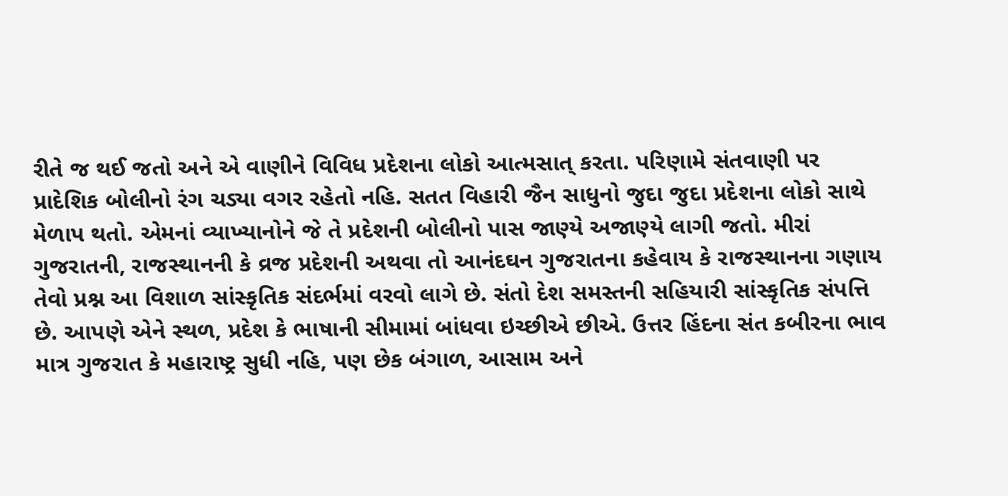રીતે જ થઈ જતો અને એ વાણીને વિવિધ પ્રદેશના લોકો આત્મસાત્ કરતા. પરિણામે સંતવાણી પર પ્રાદેશિક બોલીનો રંગ ચડ્યા વગર રહેતો નહિ. સતત વિહારી જૈન સાધુનો જુદા જુદા પ્રદેશના લોકો સાથે મેળાપ થતો. એમનાં વ્યાખ્યાનોને જે તે પ્રદેશની બોલીનો પાસ જાણ્યે અજાણ્યે લાગી જતો. મીરાં ગુજરાતની, રાજસ્થાનની કે વ્રજ પ્રદેશની અથવા તો આનંદઘન ગુજરાતના કહેવાય કે રાજસ્થાનના ગણાય તેવો પ્રશ્ન આ વિશાળ સાંસ્કૃતિક સંદર્ભમાં વરવો લાગે છે. સંતો દેશ સમસ્તની સહિયારી સાંસ્કૃતિક સંપત્તિ છે. આપણે એને સ્થળ, પ્રદેશ કે ભાષાની સીમામાં બાંધવા ઇચ્છીએ છીએ. ઉત્તર હિંદના સંત કબીરના ભાવ માત્ર ગુજરાત કે મહારાષ્ટ્ર સુધી નહિ, પણ છેક બંગાળ, આસામ અને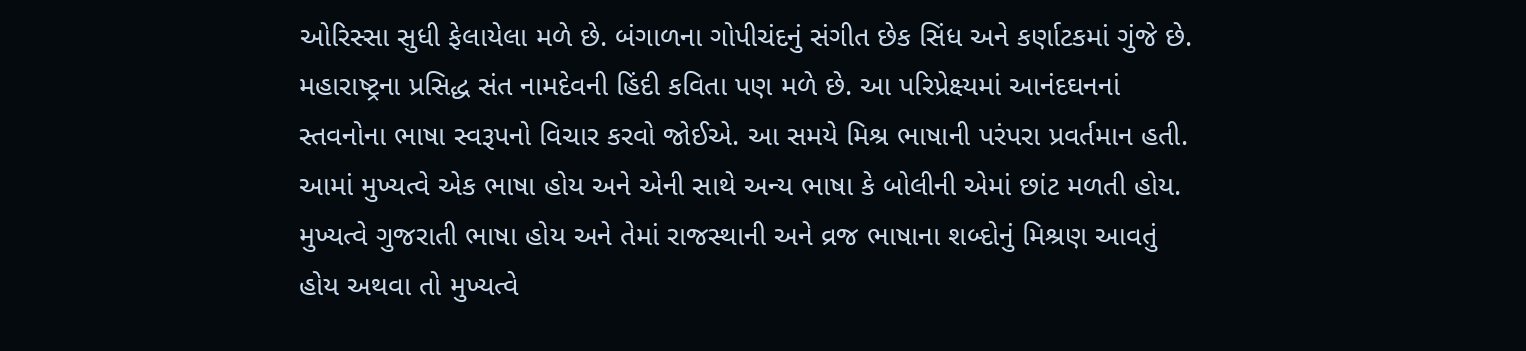ઓરિસ્સા સુધી ફેલાયેલા મળે છે. બંગાળના ગોપીચંદનું સંગીત છેક સિંધ અને કર્ણાટકમાં ગુંજે છે. મહારાષ્ટ્રના પ્રસિદ્ધ સંત નામદેવની હિંદી કવિતા પણ મળે છે. આ પરિપ્રેક્ષ્યમાં આનંદઘનનાં સ્તવનોના ભાષા સ્વરૂપનો વિચાર કરવો જોઈએ. આ સમયે મિશ્ર ભાષાની પરંપરા પ્રવર્તમાન હતી. આમાં મુખ્યત્વે એક ભાષા હોય અને એની સાથે અન્ય ભાષા કે બોલીની એમાં છાંટ મળતી હોય. મુખ્યત્વે ગુજરાતી ભાષા હોય અને તેમાં રાજસ્થાની અને વ્રજ ભાષાના શબ્દોનું મિશ્રણ આવતું હોય અથવા તો મુખ્યત્વે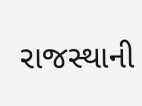રાજસ્થાની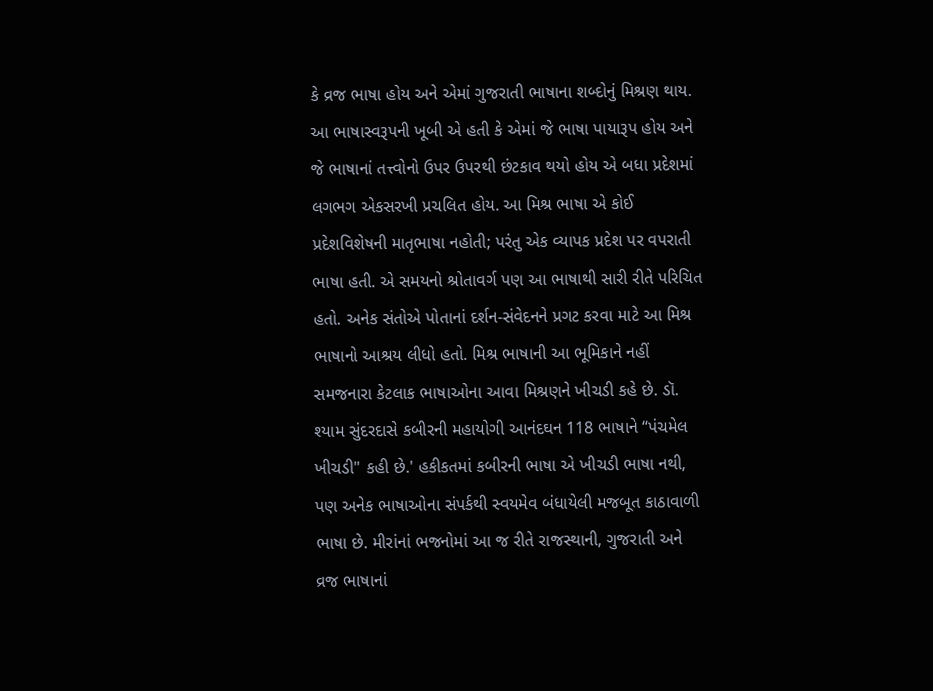કે વ્રજ ભાષા હોય અને એમાં ગુજરાતી ભાષાના શબ્દોનું મિશ્રણ થાય. આ ભાષાસ્વરૂપની ખૂબી એ હતી કે એમાં જે ભાષા પાયારૂપ હોય અને જે ભાષાનાં તત્ત્વોનો ઉપર ઉપરથી છંટકાવ થયો હોય એ બધા પ્રદેશમાં લગભગ એકસરખી પ્રચલિત હોય. આ મિશ્ર ભાષા એ કોઈ પ્રદેશવિશેષની માતૃભાષા નહોતી; પરંતુ એક વ્યાપક પ્રદેશ પર વપરાતી ભાષા હતી. એ સમયનો શ્રોતાવર્ગ પણ આ ભાષાથી સારી રીતે પરિચિત હતો. અનેક સંતોએ પોતાનાં દર્શન-સંવેદનને પ્રગટ કરવા માટે આ મિશ્ર ભાષાનો આશ્રય લીધો હતો. મિશ્ર ભાષાની આ ભૂમિકાને નહીં સમજનારા કેટલાક ભાષાઓના આવા મિશ્રણને ખીચડી કહે છે. ડૉ. શ્યામ સુંદરદાસે કબીરની મહાયોગી આનંદઘન 118 ભાષાને “પંચમેલ ખીચડી" કહી છે.' હકીકતમાં કબીરની ભાષા એ ખીચડી ભાષા નથી, પણ અનેક ભાષાઓના સંપર્કથી સ્વયમેવ બંધાયેલી મજબૂત કાઠાવાળી ભાષા છે. મીરાંનાં ભજનોમાં આ જ રીતે રાજસ્થાની, ગુજરાતી અને વ્રજ ભાષાનાં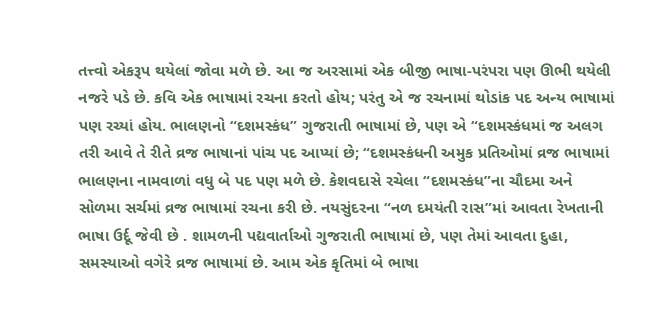તત્ત્વો એકરૂપ થયેલાં જોવા મળે છે. આ જ અરસામાં એક બીજી ભાષા-પરંપરા પણ ઊભી થયેલી નજરે પડે છે. કવિ એક ભાષામાં રચના કરતો હોય; પરંતુ એ જ રચનામાં થોડાંક પદ અન્ય ભાષામાં પણ રચ્યાં હોય. ભાલણનો “દશમસ્કંધ” ગુજરાતી ભાષામાં છે, પણ એ “દશમસ્કંધમાં જ અલગ તરી આવે તે રીતે વ્રજ ભાષાનાં પાંચ પદ આપ્યાં છે; “દશમસ્કંધની અમુક પ્રતિઓમાં વ્રજ ભાષામાં ભાલણના નામવાળાં વધુ બે પદ પણ મળે છે. કેશવદાસે રચેલા “દશમસ્કંધ”ના ચૌદમા અને સોળમા સર્ચમાં વ્રજ ભાષામાં રચના કરી છે. નયસુંદરના “નળ દમયંતી રાસ”માં આવતા રેખતાની ભાષા ઉર્દૂ જેવી છે . શામળની પદ્યવાર્તાઓ ગુજરાતી ભાષામાં છે, પણ તેમાં આવતા દુહા, સમસ્યાઓ વગેરે વ્રજ ભાષામાં છે. આમ એક કૃતિમાં બે ભાષા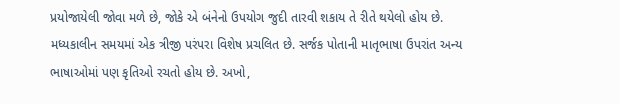પ્રયોજાયેલી જોવા મળે છે, જોકે એ બંનેનો ઉપયોગ જુદી તારવી શકાય તે રીતે થયેલો હોય છે. મધ્યકાલીન સમયમાં એક ત્રીજી પરંપરા વિશેષ પ્રચલિત છે. સર્જક પોતાની માતૃભાષા ઉપરાંત અન્ય ભાષાઓમાં પણ કૃતિઓ રચતો હોય છે. અખો,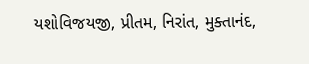યશોવિજયજી, પ્રીતમ, નિરાંત, મુક્તાનંદ,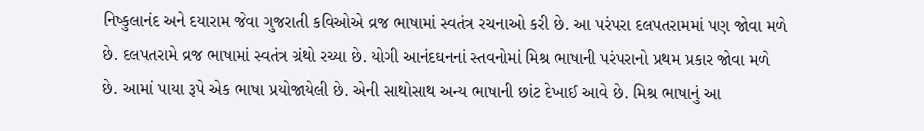નિષ્કુલાનંદ અને દયારામ જેવા ગુજરાતી કવિઓએ વ્રજ ભાષામાં સ્વતંત્ર રચનાઓ કરી છે. આ પરંપરા દલપતરામમાં પણ જોવા મળે છે. દલપતરામે વ્રજ ભાષામાં સ્વતંત્ર ગ્રંથો રચ્યા છે. યોગી આનંદઘનનાં સ્તવનોમાં મિશ્ર ભાષાની પરંપરાનો પ્રથમ પ્રકાર જોવા મળે છે. આમાં પાયા રૂપે એક ભાષા પ્રયોજાયેલી છે. એની સાથોસાથ અન્ય ભાષાની છાંટ દેખાઈ આવે છે. મિશ્ર ભાષાનું આ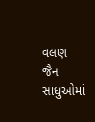વલણ જૈન સાધુઓમાં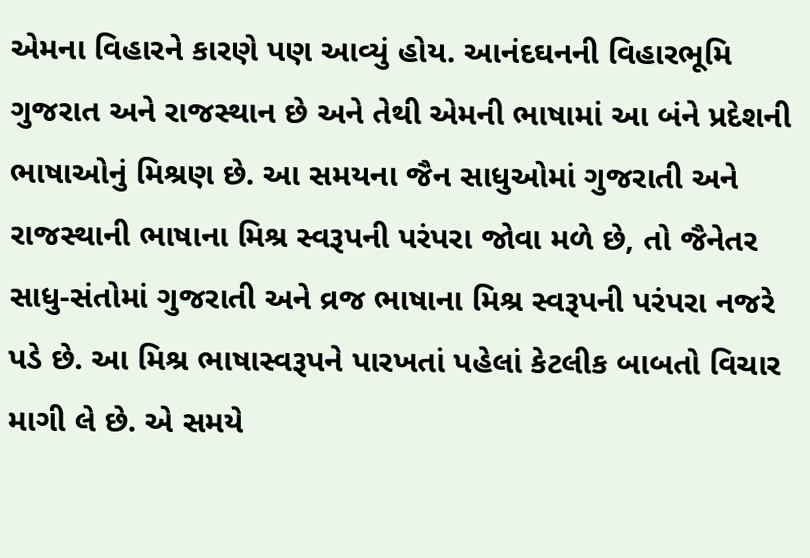એમના વિહારને કારણે પણ આવ્યું હોય. આનંદઘનની વિહારભૂમિ ગુજરાત અને રાજસ્થાન છે અને તેથી એમની ભાષામાં આ બંને પ્રદેશની ભાષાઓનું મિશ્રણ છે. આ સમયના જૈન સાધુઓમાં ગુજરાતી અને રાજસ્થાની ભાષાના મિશ્ર સ્વરૂપની પરંપરા જોવા મળે છે, તો જૈનેતર સાધુ-સંતોમાં ગુજરાતી અને વ્રજ ભાષાના મિશ્ર સ્વરૂપની પરંપરા નજરે પડે છે. આ મિશ્ર ભાષાસ્વરૂપને પારખતાં પહેલાં કેટલીક બાબતો વિચાર માગી લે છે. એ સમયે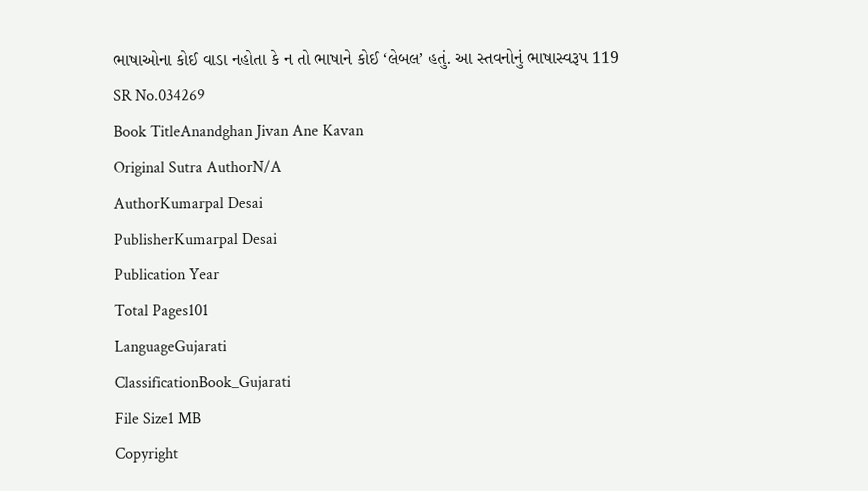ભાષાઓના કોઈ વાડા નહોતા કે ન તો ભાષાને કોઈ ‘લેબલ’ હતું. આ સ્તવનોનું ભાષાસ્વરૂપ 119
SR No.034269
Book TitleAnandghan Jivan Ane Kavan
Original Sutra AuthorN/A
AuthorKumarpal Desai
PublisherKumarpal Desai
Publication Year
Total Pages101
LanguageGujarati
ClassificationBook_Gujarati
File Size1 MB
Copyright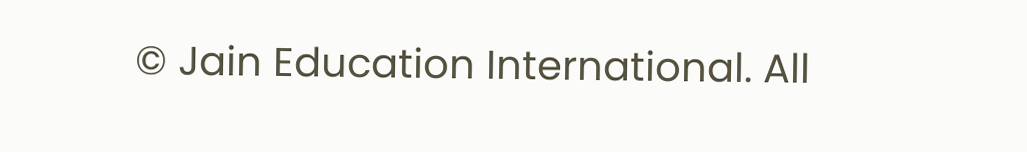© Jain Education International. All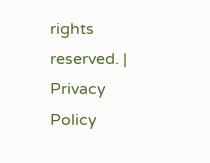rights reserved. | Privacy Policy